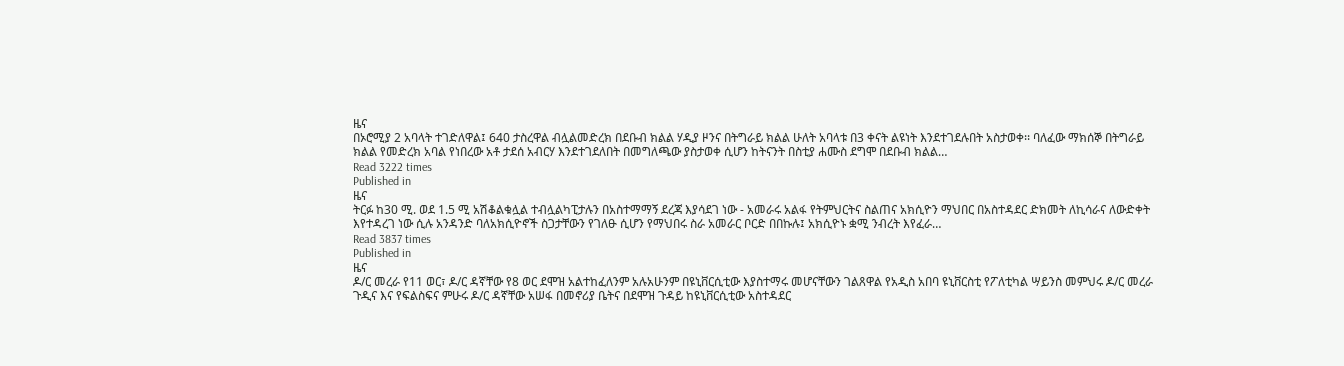ዜና
በኦሮሚያ 2 አባላት ተገድለዋል፤ 640 ታስረዋል ብሏልመድረክ በደቡብ ክልል ሃዲያ ዞንና በትግራይ ክልል ሁለት አባላቱ በ3 ቀናት ልዩነት እንደተገደሉበት አስታወቀ፡፡ ባለፈው ማክሰኞ በትግራይ ክልል የመድረክ አባል የነበረው አቶ ታደሰ አብርሃ እንደተገደለበት በመግለጫው ያስታወቀ ሲሆን ከትናንት በስቲያ ሐሙስ ደግሞ በደቡብ ክልል…
Read 3222 times
Published in
ዜና
ትርፉ ከ30 ሚ. ወደ 1.5 ሚ አሽቆልቁሏል ተብሏልካፒታሉን በአስተማማኝ ደረጃ እያሳደገ ነው - አመራሩ አልፋ የትምህርትና ስልጠና አክሲዮን ማህበር በአስተዳደር ድክመት ለኪሳራና ለውድቀት እየተዳረገ ነው ሲሉ አንዳንድ ባለአክሲዮኖች ስጋታቸውን የገለፁ ሲሆን የማህበሩ ስራ አመራር ቦርድ በበኩሉ፤ አክሲዮኑ ቋሚ ንብረት እየፈራ…
Read 3837 times
Published in
ዜና
ዶ/ር መረራ የ11 ወር፣ ዶ/ር ዳኛቸው የ8 ወር ደሞዝ አልተከፈለንም አሉአሁንም በዩኒቨርሲቲው እያስተማሩ መሆናቸውን ገልጸዋል የአዲስ አበባ ዩኒቨርስቲ የፖለቲካል ሣይንስ መምህሩ ዶ/ር መረራ ጉዲና እና የፍልስፍና ምሁሩ ዶ/ር ዳኛቸው አሠፋ በመኖሪያ ቤትና በደሞዝ ጉዳይ ከዩኒቨርሲቲው አስተዳደር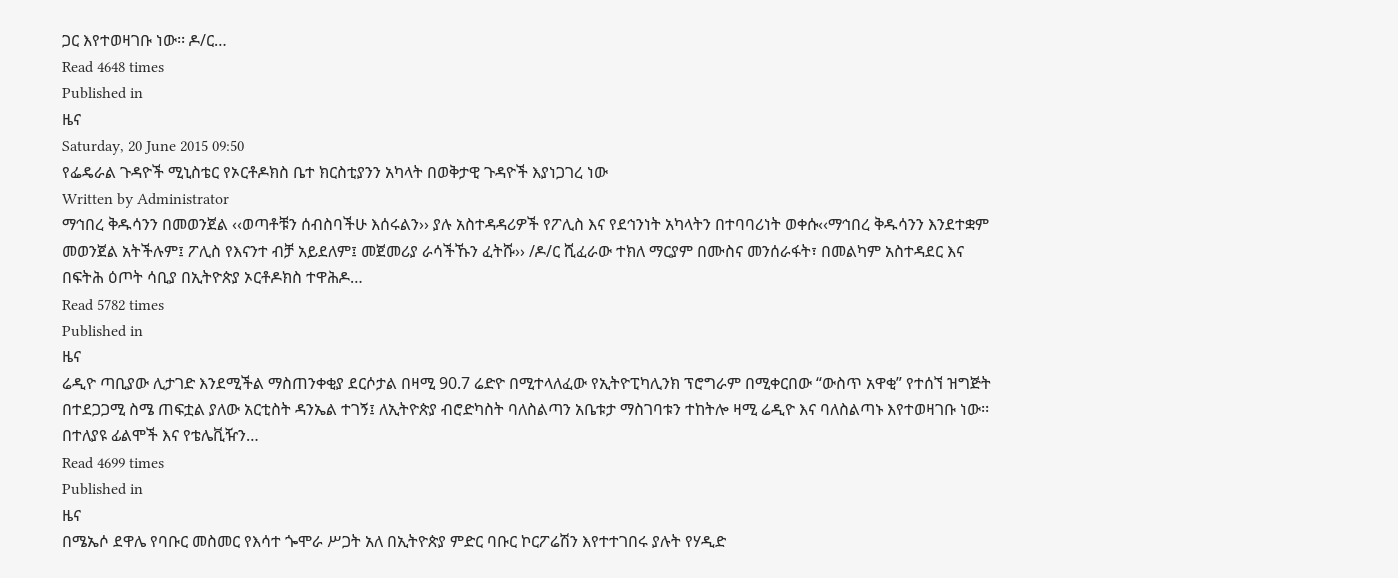ጋር እየተወዛገቡ ነው፡፡ ዶ/ር…
Read 4648 times
Published in
ዜና
Saturday, 20 June 2015 09:50
የፌዴራል ጉዳዮች ሚኒስቴር የኦርቶዶክስ ቤተ ክርስቲያንን አካላት በወቅታዊ ጉዳዮች እያነጋገረ ነው
Written by Administrator
ማኅበረ ቅዱሳንን በመወንጀል ‹‹ወጣቶቹን ሰብስባችሁ እሰሩልን›› ያሉ አስተዳዳሪዎች የፖሊስ እና የደኅንነት አካላትን በተባባሪነት ወቀሱ‹‹ማኅበረ ቅዱሳንን እንደተቋም መወንጀል አትችሉም፤ ፖሊስ የእናንተ ብቻ አይደለም፤ መጀመሪያ ራሳችኹን ፈትሹ›› /ዶ/ር ሺፈራው ተክለ ማርያም በሙስና መንሰራፋት፣ በመልካም አስተዳደር እና በፍትሕ ዕጦት ሳቢያ በኢትዮጵያ ኦርቶዶክስ ተዋሕዶ…
Read 5782 times
Published in
ዜና
ሬዲዮ ጣቢያው ሊታገድ እንደሚችል ማስጠንቀቂያ ደርሶታል በዛሚ 90.7 ሬድዮ በሚተላለፈው የኢትዮፒካሊንክ ፕሮግራም በሚቀርበው “ውስጥ አዋቂ” የተሰኘ ዝግጅት በተደጋጋሚ ስሜ ጠፍቷል ያለው አርቲስት ዳንኤል ተገኝ፤ ለኢትዮጵያ ብሮድካስት ባለስልጣን አቤቱታ ማስገባቱን ተከትሎ ዛሚ ሬዲዮ እና ባለስልጣኑ እየተወዛገቡ ነው፡፡ በተለያዩ ፊልሞች እና የቴሌቪዥን…
Read 4699 times
Published in
ዜና
በሜኤሶ ደዋሌ የባቡር መስመር የእሳተ ጐሞራ ሥጋት አለ በኢትዮጵያ ምድር ባቡር ኮርፖሬሽን እየተተገበሩ ያሉት የሃዲድ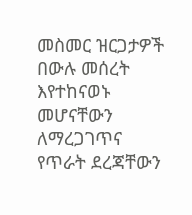መስመር ዝርጋታዎች በውሉ መሰረት እየተከናወኑ መሆናቸውን ለማረጋገጥና የጥራት ደረጃቸውን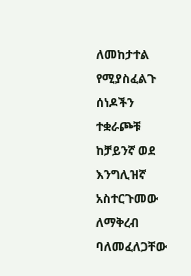ለመከታተል የሚያስፈልጉ ሰነዶችን ተቋራጮቹ ከቻይንኛ ወደ እንግሊዝኛ አስተርጉመው ለማቅረብ ባለመፈለጋቸው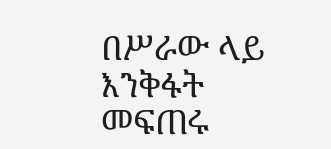በሥራው ላይ እንቅፋት መፍጠሩ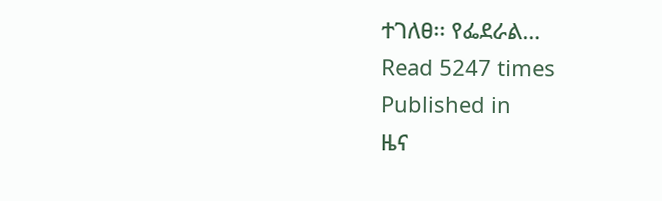ተገለፀ፡፡ የፌደራል…
Read 5247 times
Published in
ዜና